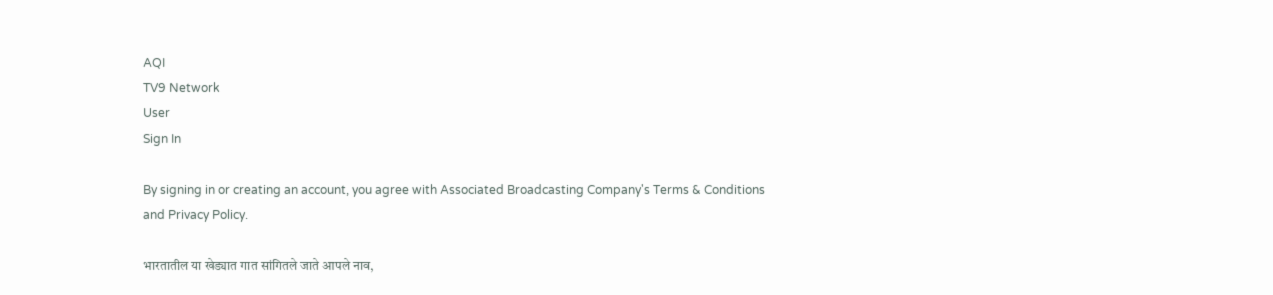AQI
TV9 Network
User
Sign In

By signing in or creating an account, you agree with Associated Broadcasting Company's Terms & Conditions and Privacy Policy.

भारतातील या खेड्यात गात सांगितले जाते आपले नाव,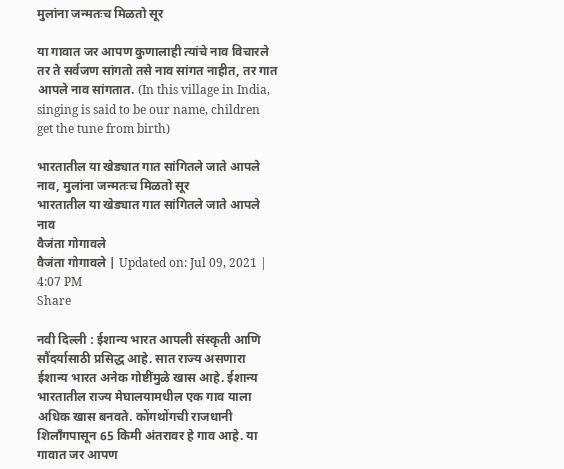मुलांना जन्मतःच मिळतो सूर

या गावात जर आपण कुणालाही त्यांचे नाव विचारले तर ते सर्वजण सांगतो तसे नाव सांगत नाहीत, तर गात आपले नाव सांगतात. (In this village in India, singing is said to be our name, children get the tune from birth)

भारतातील या खेड्यात गात सांगितले जाते आपले नाव, मुलांना जन्मतःच मिळतो सूर
भारतातील या खेड्यात गात सांगितले जाते आपले नाव
वैजंता गोगावले
वैजंता गोगावले | Updated on: Jul 09, 2021 | 4:07 PM
Share

नवी दिल्ली : ईशान्य भारत आपली संस्कृती आणि सौंदर्यासाठी प्रसिद्ध आहे. सात राज्य असणारा ईशान्य भारत अनेक गोष्टींमुळे खास आहे. ईशान्य भारतातील राज्य मेघालयामधील एक गाव याला अधिक खास बनवते. कोंगथोंगची राजधानी शिलाँगपासून 65 किमी अंतरावर हे गाव आहे. या गावात जर आपण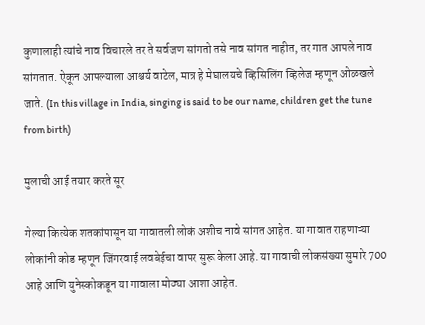कुणालाही त्यांचे नाव विचारले तर ते सर्वजण सांगतो तसे नाव सांगत नाहीत, तर गात आपले नाव सांगतात. ऐकून आपल्याला आश्चर्य वाटेल, मात्र हे मेघालयचे व्हिसिलिंग व्हिलेज म्हणून ओळखले जाते. (In this village in India, singing is said to be our name, children get the tune from birth)

मुलाची आई तयार करते सूर

गेल्या कित्येक शतकांपासून या गावातली लोकं अशीच नावे सांगत आहेत. या गावात राहणाऱ्या लोकांनी कोड म्हणून जिंगरवाई लवबेईचा वापर सुरू केला आहे. या गावाची लोकसंख्या सुमारे 700 आहे आणि युनेस्कोकडून या गावाला मोठ्या आशा आहेत.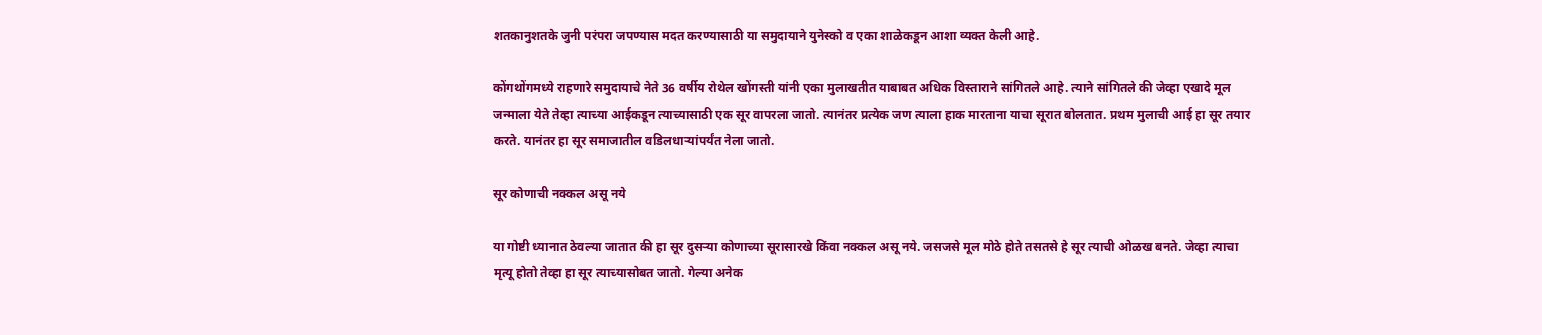शतकानुशतके जुनी परंपरा जपण्यास मदत करण्यासाठी या समुदायाने युनेस्को व एका शाळेकडून आशा व्यक्त केली आहे.

कोंगथोंगमध्ये राहणारे समुदायाचे नेते 36 वर्षीय रोथेल खोंगस्ती यांनी एका मुलाखतीत याबाबत अधिक विस्ताराने सांगितले आहे. त्याने सांगितले की जेव्हा एखादे मूल जन्माला येते तेव्हा त्याच्या आईकडून त्याच्यासाठी एक सूर वापरला जातो. त्यानंतर प्रत्येक जण त्याला हाक मारताना याचा सूरात बोलतात. प्रथम मुलाची आई हा सूर तयार करते. यानंतर हा सूर समाजातील वडिलधाऱ्यांपर्यंत नेला जातो.

सूर कोणाची नक्कल असू नये

या गोष्टी ध्यानात ठेवल्या जातात की हा सूर दुसऱ्या कोणाच्या सूरासारखे किंवा नक्कल असू नये. जसजसे मूल मोठे होते तसतसे हे सूर त्याची ओळख बनते. जेव्हा त्याचा मृत्यू होतो तेव्हा हा सूर त्याच्यासोबत जातो. गेल्या अनेक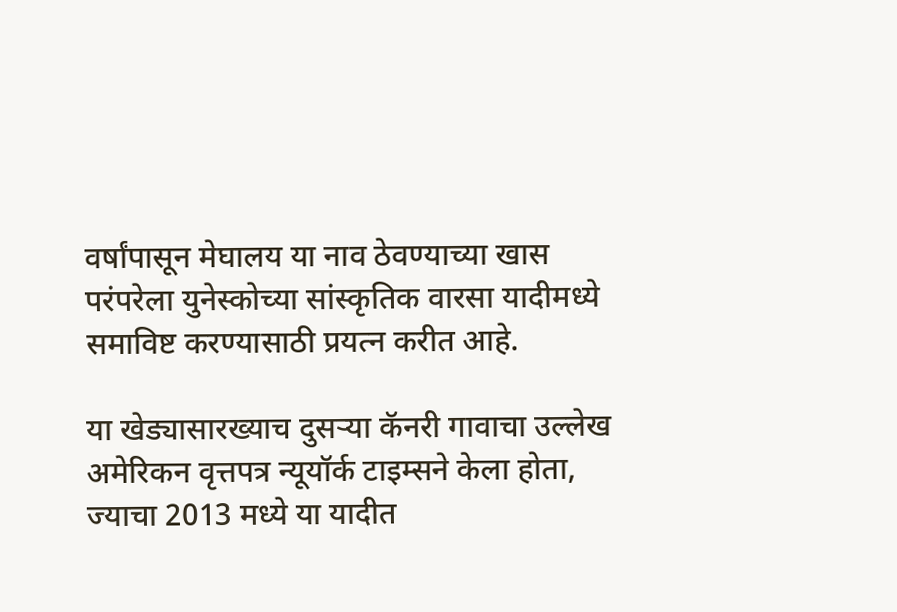वर्षांपासून मेघालय या नाव ठेवण्याच्या खास परंपरेला युनेस्कोच्या सांस्कृतिक वारसा यादीमध्ये समाविष्ट करण्यासाठी प्रयत्न करीत आहे.

या खेड्यासारख्याच दुसर्‍या कॅनरी गावाचा उल्लेख अमेरिकन वृत्तपत्र न्यूयॉर्क टाइम्सने केला होता, ज्याचा 2013 मध्ये या यादीत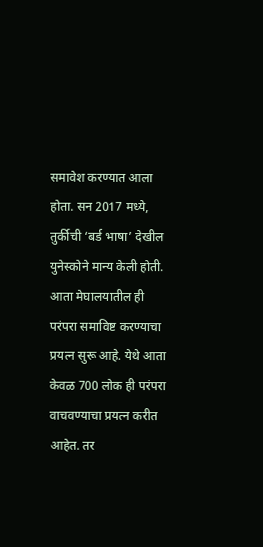समावेश करण्यात आला होता. सन 2017 मध्ये, तुर्कीची ‘बर्ड भाषा’ देखील युनेस्कोने मान्य केली होती. आता मेघालयातील ही परंपरा समाविष्ट करण्याचा प्रयत्न सुरू आहे. येथे आता केवळ 700 लोक ही परंपरा वाचवण्याचा प्रयत्न करीत आहेत. तर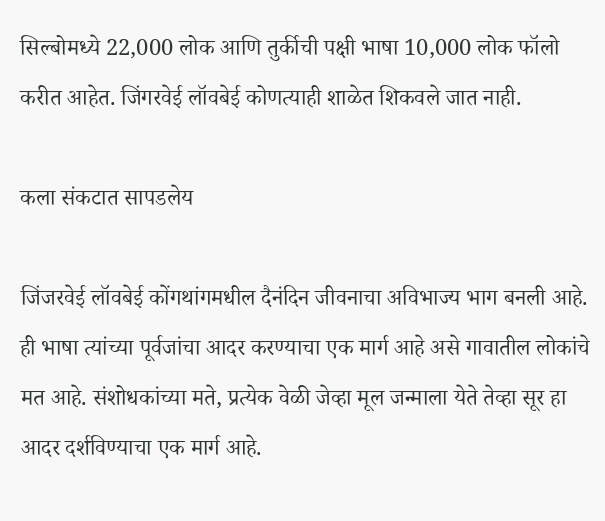सिल्बोमध्ये 22,000 लोक आणि तुर्कीची पक्षी भाषा 10,000 लोक फॉलो करीत आहेत. जिंगरवेई लॉवबेई कोणत्याही शाळेत शिकवले जात नाही.

कला संकटात सापडलेय

जिंजरवेई लॉवबेई कोंगथांगमधील दैनंदिन जीवनाचा अविभाज्य भाग बनली आहे. ही भाषा त्यांच्या पूर्वजांचा आदर करण्याचा एक मार्ग आहे असे गावातील लोकांचे मत आहे. संशोधकांच्या मते, प्रत्येक वेळी जेव्हा मूल जन्माला येते तेव्हा सूर हा आदर दर्शविण्याचा एक मार्ग आहे.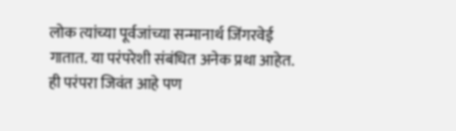लोक त्यांच्या पूर्वजांच्या सन्मानार्थ जिंगरवेई गातात. या परंपरेशी संबंधित अनेक प्रथा आहेत. ही परंपरा जिवंत आहे पण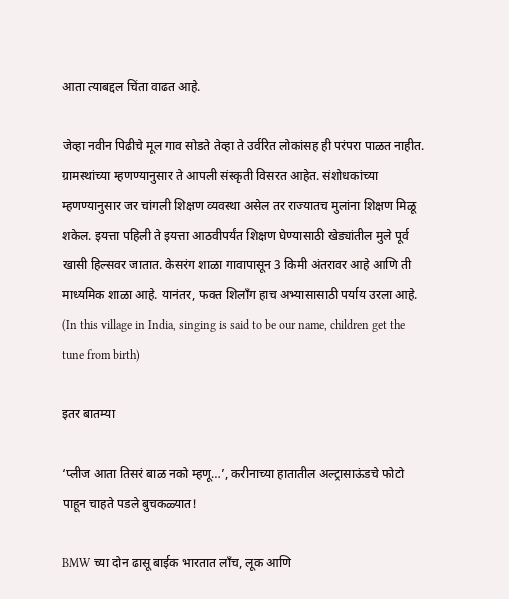आता त्याबद्दल चिंता वाढत आहे.

जेव्हा नवीन पिढीचे मूल गाव सोडते तेव्हा ते उर्वरित लोकांसह ही परंपरा पाळत नाहीत. ग्रामस्थांच्या म्हणण्यानुसार ते आपली संस्कृती विसरत आहेत. संशोधकांच्या म्हणण्यानुसार जर चांगली शिक्षण व्यवस्था असेल तर राज्यातच मुलांना शिक्षण मिळू शकेल. इयत्ता पहिली ते इयत्ता आठवीपर्यंत शिक्षण घेण्यासाठी खेड्यांतील मुले पूर्व खासी हिल्सवर जातात. केसरंग शाळा गावापासून 3 किमी अंतरावर आहे आणि ती माध्यमिक शाळा आहे. यानंतर, फक्त शिलॉंग हाच अभ्यासासाठी पर्याय उरला आहे. (In this village in India, singing is said to be our name, children get the tune from birth)

इतर बातम्या

‘प्लीज आता तिसरं बाळ नको म्हणू…’, करीनाच्या हातातील अल्ट्रासाऊंडचे फोटो पाहून चाहते पडले बुचकळ्यात!

BMW च्या दोन ढासू बाईक भारतात लाँच, लूक आणि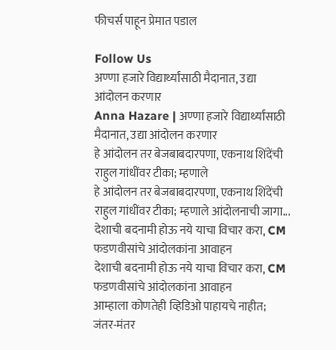फीचर्स पाहून प्रेमात पडाल

Follow Us
अण्णा हजारे विद्यार्थ्यांसाठी मैदानात, उद्या आंदोलन करणार
Anna Hazare | अण्णा हजारे विद्यार्थ्यांसाठी मैदानात, उद्या आंदोलन करणार
हे आंदोलन तर बेजबाबदारपणा, एकनाथ शिंदेंची राहुल गांधींवर टीका; म्हणाले
हे आंदोलन तर बेजबाबदारपणा, एकनाथ शिंदेंची राहुल गांधींवर टीका; म्हणाले आंदोलनाची जागा...
देशाची बदनामी होऊ नये याचा विचार करा, CM फडणवीसांचे आंदोलकांना आवाहन
देशाची बदनामी होऊ नये याचा विचार करा, CM फडणवीसांचे आंदोलकांना आवाहन
आम्हाला कोणतेही व्हिडिओ पाहायचे नाहीत; जंतर-मंतर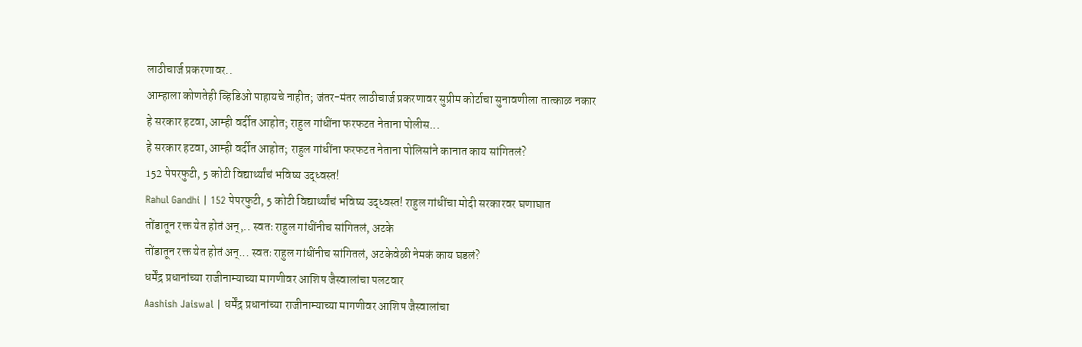लाठीचार्ज प्रकरणावर..
आम्हाला कोणतेही व्हिडिओ पाहायचे नाहीत; जंतर-मंतर लाठीचार्ज प्रकरणावर सुप्रीम कोर्टाचा सुनावणीला तात्काळ नकार
हे सरकार हटवा, आम्ही वर्दीत आहोत; राहुल गांधींना फरफटत नेताना पोलीस...
हे सरकार हटवा, आम्ही वर्दीत आहोत; राहुल गांधींना फरफटत नेताना पोलिसांने कानात काय सांगितलं?
152 पेपरफुटी, 5 कोटी विद्यार्थ्यांचं भविष्य उद्ध्वस्त!
Rahul Gandhi | 152 पेपरफुटी, 5 कोटी विद्यार्थ्यांचं भविष्य उद्ध्वस्त! राहुल गांधींचा मोदी सरकारवर घणाघात
तोंडातून रक्त येत होतं अन्,.. स्वतः राहुल गांधींनीच सांगितलं, अटके
तोंडातून रक्त येत होतं अन्... स्वतः राहुल गांधींनीच सांगितलं, अटकेवेळी नेमकं काय घडलं?
धर्मेंद्र प्रधानांच्या राजीनाम्याच्या मागणीवर आशिष जैस्वालांचा पलटवार
Aashish Jaiswal | धर्मेंद्र प्रधानांच्या राजीनाम्याच्या मागणीवर आशिष जैस्वालांचा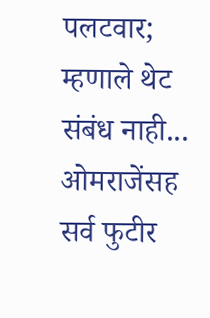पलटवार; म्हणाले थेट संबंध नाही...
ओमराजेंसह सर्व फुटीर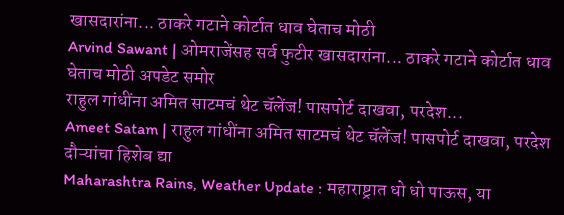खासदारांना... ठाकरे गटाने कोर्टात धाव घेताच मोठी
Arvind Sawant | ओमराजेंसह सर्व फुटीर खासदारांना... ठाकरे गटाने कोर्टात धाव घेताच मोठी अपडेट समोर
राहुल गांधींना अमित साटमचं थेट चॅलेंज! पासपोर्ट दाखवा, परदेश...
Ameet Satam | राहुल गांधींना अमित साटमचं थेट चॅलेंज! पासपोर्ट दाखवा, परदेश दौऱ्यांचा हिशेब द्या
Maharashtra Rains, Weather Update : महाराष्ट्रात धो धो पाऊस, या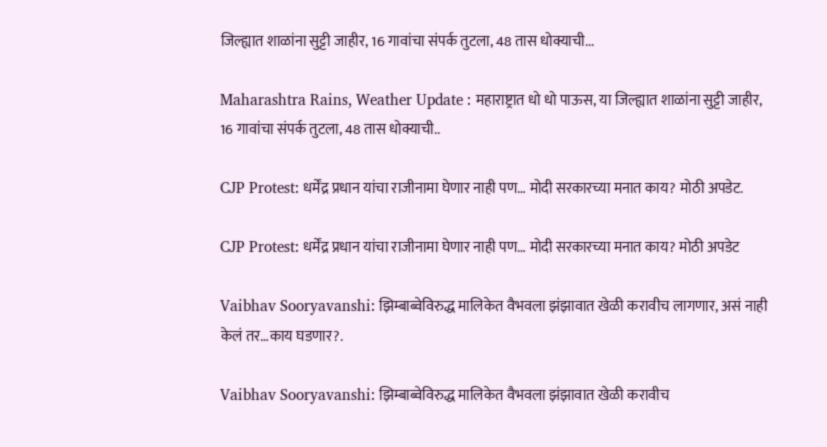जिल्ह्यात शाळांना सुट्टी जाहीर, 16 गावांचा संपर्क तुटला, 48 तास धोक्याची...

Maharashtra Rains, Weather Update : महाराष्ट्रात धो धो पाऊस, या जिल्ह्यात शाळांना सुट्टी जाहीर, 16 गावांचा संपर्क तुटला, 48 तास धोक्याची..

CJP Protest: धर्मेंद्र प्रधान यांचा राजीनामा घेणार नाही पण… मोदी सरकारच्या मनात काय? मोठी अपडेट.

CJP Protest: धर्मेंद्र प्रधान यांचा राजीनामा घेणार नाही पण… मोदी सरकारच्या मनात काय? मोठी अपडेट

Vaibhav Sooryavanshi: झिम्बाब्वेविरुद्ध मालिकेत वैभवला झंझावात खेळी करावीच लागणार, असं नाही केलं तर…काय घडणार?.

Vaibhav Sooryavanshi: झिम्बाब्वेविरुद्ध मालिकेत वैभवला झंझावात खेळी करावीच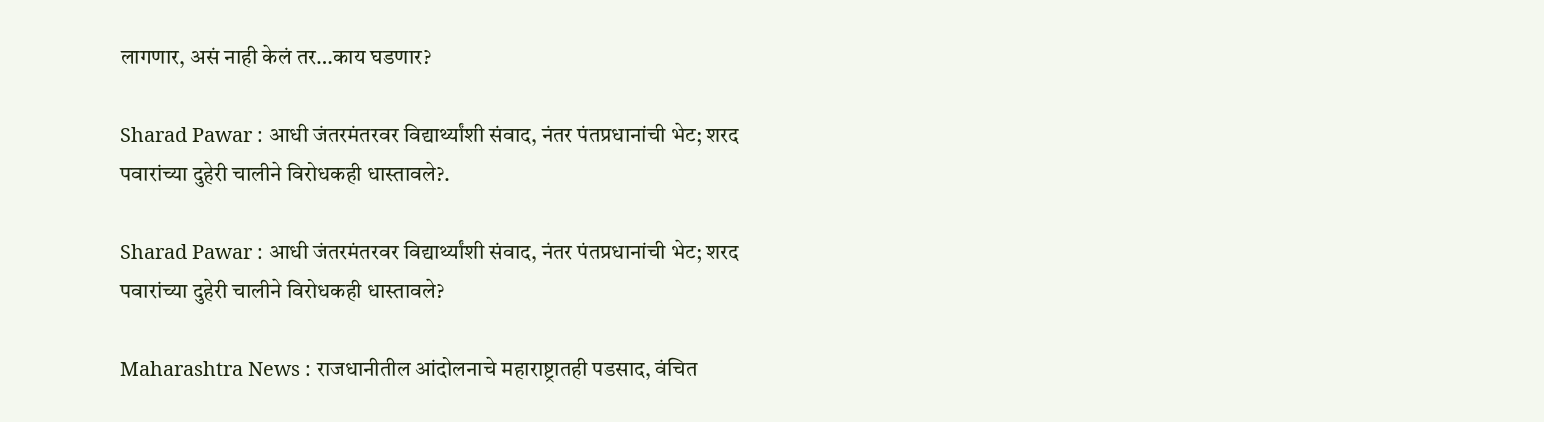लागणार, असं नाही केलं तर…काय घडणार?

Sharad Pawar : आधी जंतरमंतरवर विद्यार्थ्यांशी संवाद, नंतर पंतप्रधानांची भेट; शरद पवारांच्या दुहेरी चालीने विरोधकही धास्तावले?.

Sharad Pawar : आधी जंतरमंतरवर विद्यार्थ्यांशी संवाद, नंतर पंतप्रधानांची भेट; शरद पवारांच्या दुहेरी चालीने विरोधकही धास्तावले?

Maharashtra News : राजधानीतील आंदोलनाचे महाराष्ट्रातही पडसाद, वंचित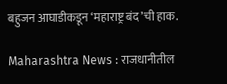बहुजन आघाडीकडून ‘महाराष्ट्र बंद’ची हाक.

Maharashtra News : राजधानीतील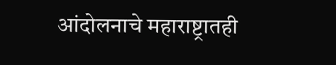आंदोलनाचे महाराष्ट्रातही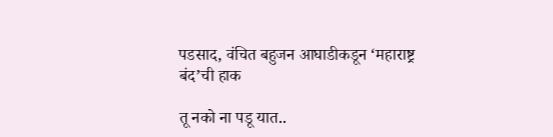पडसाद, वंचित बहुजन आघाडीकडून ‘महाराष्ट्र बंद’ची हाक

तू नको ना पडू यात..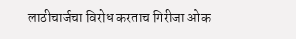लाठीचार्जचा विरोध करताच गिरीजा ओक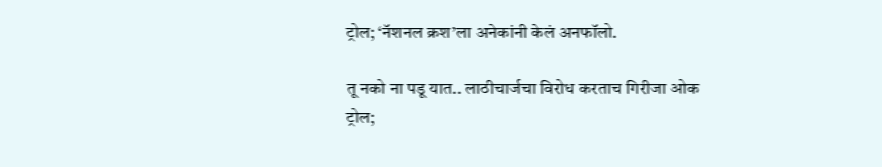ट्रोल; ‘नॅशनल क्रश’ला अनेकांनी केलं अनफॉलो.

तू नको ना पडू यात.. लाठीचार्जचा विरोध करताच गिरीजा ओक ट्रोल;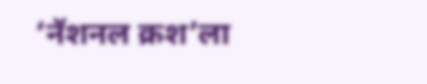‘नॅशनल क्रश’ला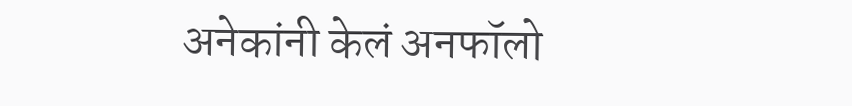अनेकांनी केलं अनफॉलो